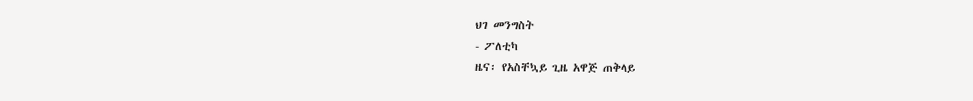ህገ መንግስት
- ፖለቲካ
ዜና፡ የአስቸኳይ ጊዜ አዋጅ ጠቅላይ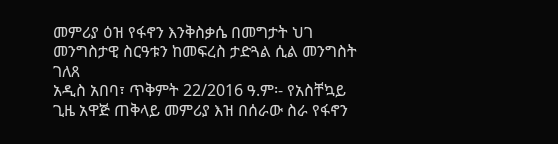መምሪያ ዕዝ የፋኖን እንቅስቃሴ በመግታት ህገ መንግስታዊ ስርዓቱን ከመፍረስ ታድጓል ሲል መንግስት ገለጸ
አዲስ አበባ፣ ጥቅምት 22/2016 ዓ.ም፡- የአስቸኳይ ጊዜ አዋጅ ጠቅላይ መምሪያ እዝ በሰራው ስራ የፋኖን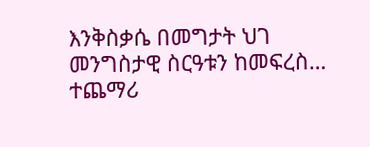እንቅስቃሴ በመግታት ህገ መንግስታዊ ስርዓቱን ከመፍረስ…
ተጨማሪ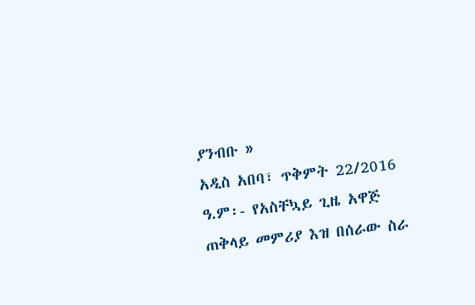ያንብቡ »
አዲስ አበባ፣ ጥቅምት 22/2016 ዓ.ም፡- የአስቸኳይ ጊዜ አዋጅ ጠቅላይ መምሪያ እዝ በሰራው ስራ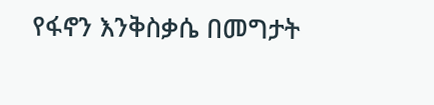የፋኖን እንቅስቃሴ በመግታት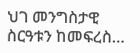ህገ መንግስታዊ ስርዓቱን ከመፍረስ…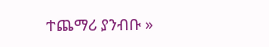ተጨማሪ ያንብቡ »